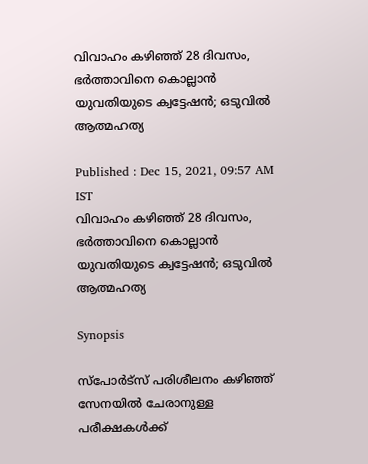വിവാഹം കഴിഞ്ഞ് 28 ദിവസം, ഭര്‍ത്താവിനെ കൊല്ലാന്‍ യുവതിയുടെ ക്വട്ടേഷന്‍; ഒടുവില്‍ ആത്മഹത്യ

Published : Dec 15, 2021, 09:57 AM IST
വിവാഹം കഴിഞ്ഞ് 28 ദിവസം,  ഭര്‍ത്താവിനെ കൊല്ലാന്‍ യുവതിയുടെ ക്വട്ടേഷന്‍; ഒടുവില്‍ ആത്മഹത്യ

Synopsis

സ്പോർട്സ് പരിശീലനം കഴിഞ്ഞ് സേനയിൽ ചേരാനുള്ള പരീക്ഷകൾക്ക്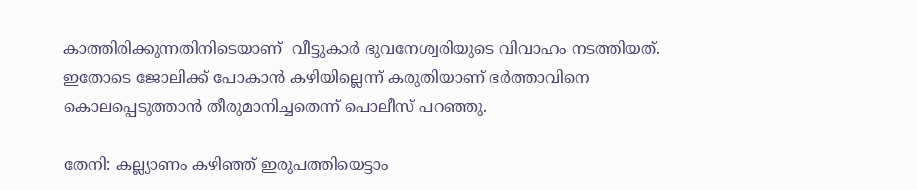കാത്തിരിക്കുന്നതിനിടെയാണ്  വീട്ടുകാർ ഭുവനേശ്വരിയുടെ വിവാഹം നടത്തിയത്. ഇതോടെ ജോലിക്ക് പോകാൻ കഴിയില്ലെന്ന് കരുതിയാണ് ഭർത്താവിനെ കൊലപ്പെടുത്താൻ തീരുമാനിച്ചതെന്ന് പൊലീസ് പറഞ്ഞു.

തേനി: കല്ല്യാണം കഴിഞ്ഞ് ഇരുപത്തിയെട്ടാം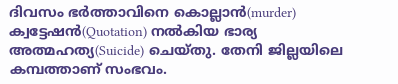ദിവസം ഭര്‍ത്താവിനെ കൊല്ലാൻ(murder) ക്വട്ടേഷന്‍(Quotation) നൽകിയ ഭാര്യ അത്മഹത്യ(Suicide) ചെയ്തു. തേനി ജില്ലയിലെ കമ്പത്താണ് സംഭവം.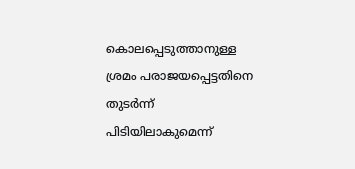കൊലപ്പെടുത്താനുള്ള ശ്രമം പരാജയപ്പെട്ടതിനെ തുടർന്ന് പിടിയിലാകുമെന്ന്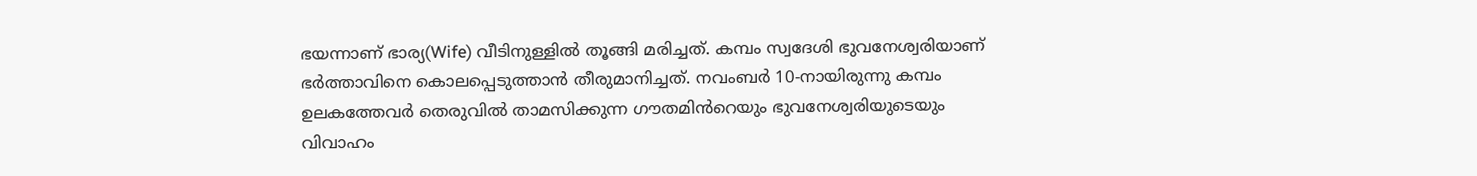ഭയന്നാണ് ഭാര്യ(Wife) വീടിനുള്ളിൽ തൂങ്ങി മരിച്ചത്. കമ്പം സ്വദേശി ഭുവനേശ്വരിയാണ് ഭർത്താവിനെ കൊലപ്പെടുത്താൻ തീരുമാനിച്ചത്. നവംബര്‍ 10-നായിരുന്നു കമ്പം ഉലകത്തേവർ തെരുവിൽ താമസിക്കുന്ന ഗൗതമിൻറെയും ഭുവനേശ്വരിയുടെയും വിവാഹം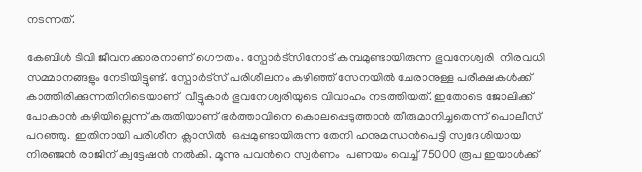നടന്നത്.

കേബിൾ ടിവി ജീവനക്കാരനാണ് ഗൌതം. സ്പോർട്സിനോട് കമ്പമുണ്ടായിരുന്ന ഭുവനേശ്വരി  നിരവധി സമ്മാനങ്ങളും നേടിയിട്ടുണ്ട്. സ്പോർട്സ് പരിശീലനം കഴിഞ്ഞ് സേനയിൽ ചേരാനുള്ള പരീക്ഷകൾക്ക് കാത്തിരിക്കുന്നതിനിടെയാണ്  വീട്ടുകാർ ഭുവനേശ്വരിയുടെ വിവാഹം നടത്തിയത്. ഇതോടെ ജോലിക്ക് പോകാൻ കഴിയില്ലെന്ന് കരുതിയാണ് ഭർത്താവിനെ കൊലപ്പെടുത്താൻ തീരുമാനിച്ചതെന്ന് പൊലീസ് പറഞ്ഞു.  ഇതിനായി പരിശീന ക്ലാസിൽ  ഒപ്പമുണ്ടായിരുന്ന തേനി ഹനുമന്ധൻപെട്ടി സ്വദേശിയായ നിരഞ്ജന്‍ രാജിന് ക്വട്ടേഷൻ നൽകി. മൂന്നു പവൻറെ സ്വർണം  പണയം വെച്ച് 75000 രൂപ ഇയാള്‍ക്ക്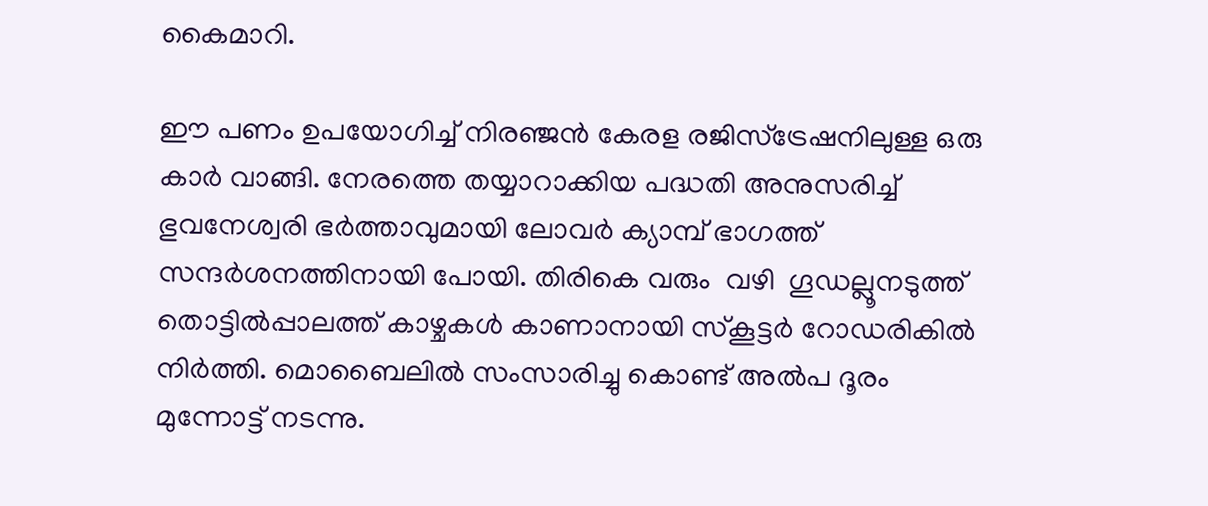കൈമാറി.

ഈ പണം ഉപയോഗിച്ച് നിരഞ്ജൻ കേരള രജിസ്ട്രേഷനിലുള്ള ഒരു കാർ വാങ്ങി. നേരത്തെ തയ്യാറാക്കിയ പദ്ധതി അനുസരിച്ച്  ഭുവനേശ്വരി ഭർത്താവുമായി ലോവർ ക്യാമ്പ് ഭാഗത്ത് സന്ദർശനത്തിനായി പോയി. തിരികെ വരും  വഴി  ഗൂഡല്ലൂനടുത്ത്  തൊട്ടിൽപ്പാലത്ത് കാഴ്ചകൾ കാണാനായി സ്‌കൂട്ടർ റോഡരികില്‍ നിര്‍ത്തി. മൊബൈലിൽ സംസാരിച്ചു കൊണ്ട് അൽപ ദൂരം  മുന്നോട്ട് നടന്നു.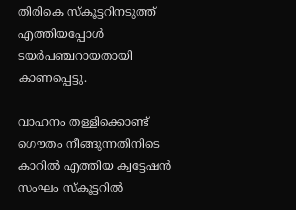തിരികെ സ്‌കൂട്ടറിനടുത്ത് എത്തിയപ്പോൾ ടയർപഞ്ചറായതായി കാണപ്പെട്ടു.

വാഹനം തള്ളിക്കൊണ്ട് ഗൌതം നീങ്ങുന്നതിനിടെ കാറിൽ എത്തിയ ക്വട്ടേഷൻ സംഘം സ്കൂട്ടറിൽ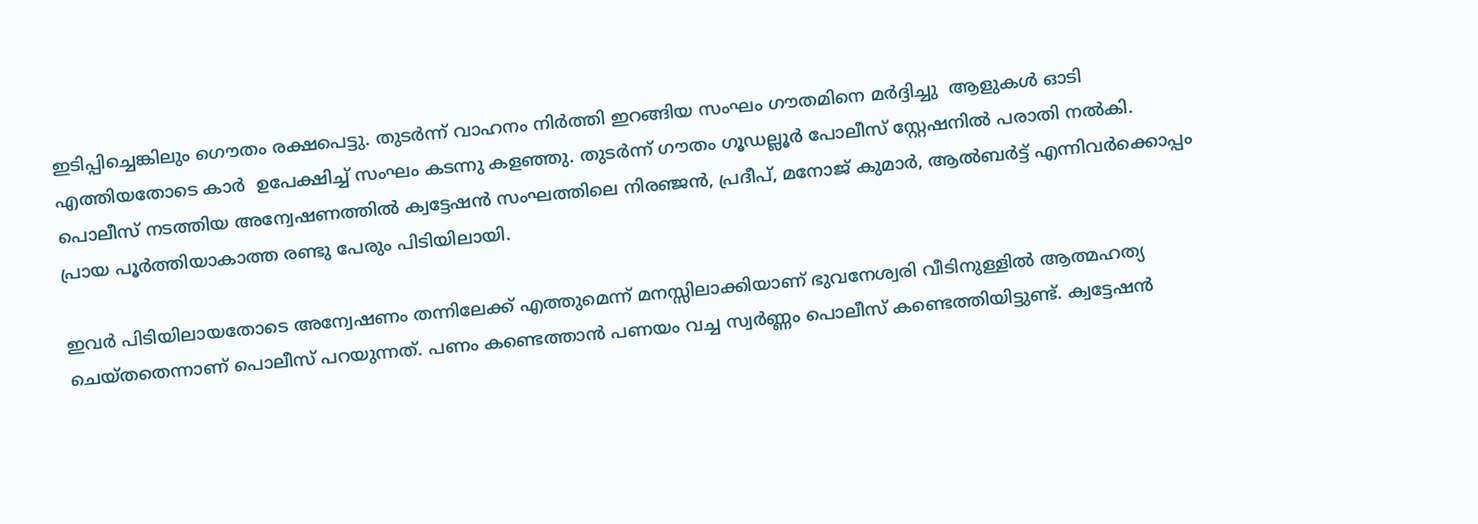ഇടിപ്പിച്ചെങ്കിലും ഗൌതം രക്ഷപെട്ടു. തുടർന്ന് വാഹനം നിര്‍ത്തി ഇറങ്ങിയ സംഘം ഗൗതമിനെ മര്‍ദ്ദിച്ചു  ആളുകൾ ഓടി എത്തിയതോടെ കാർ  ഉപേക്ഷിച്ച് സംഘം കടന്നു കളഞ്ഞു. തുടർന്ന് ഗൗതം ഗൂഡല്ലൂർ പോലീസ് സ്റ്റേഷനിൽ പരാതി നൽകി. പൊലീസ് നടത്തിയ അന്വേഷണത്തിൽ ക്വട്ടേഷൻ സംഘത്തിലെ നിരഞ്ജൻ, പ്രദീപ്, മനോജ് കുമാര്‍, ആല്‍ബര്‍ട്ട് എന്നിവർക്കൊപ്പം പ്രായ പൂർത്തിയാകാത്ത രണ്ടു പേരും പിടിയിലായി.

ഇവര്‍ പിടിയിലായതോടെ അന്വേഷണം തന്നിലേക്ക് എത്തുമെന്ന് മനസ്സിലാക്കിയാണ് ഭുവനേശ്വരി വീടിനുള്ളില്‍ ആത്മഹത്യ ചെയ്തതെന്നാണ് പൊലീസ് പറയുന്നത്. പണം കണ്ടെത്താൻ പണയം വച്ച സ്വര്‍ണ്ണം പൊലീസ് കണ്ടെത്തിയിട്ടുണ്ട്. ക്വട്ടേഷന്‍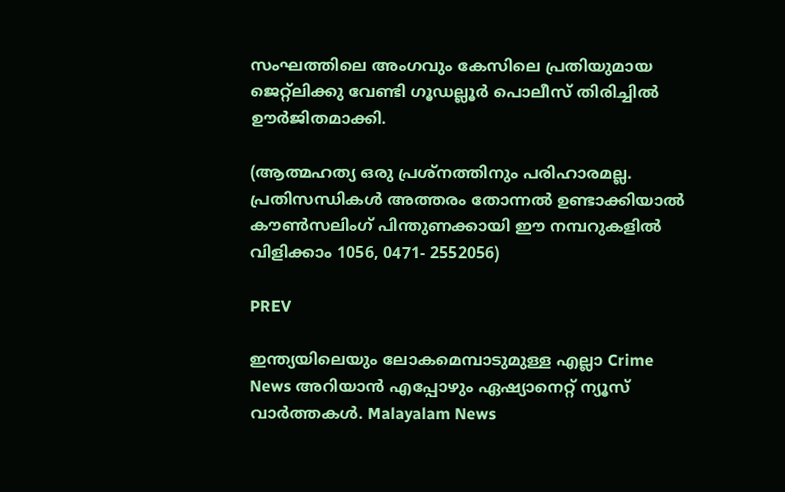സംഘത്തിലെ അംഗവും കേസിലെ പ്രതിയുമായ ജെറ്റ്‌ലിക്കു വേണ്ടി ഗൂഡല്ലൂർ പൊലീസ് തിരിച്ചിൽ ഊര്‍ജിതമാക്കി.

(ആത്മഹത്യ ഒരു പ്രശ്നത്തിനും പരിഹാരമല്ല. പ്രതിസന്ധികൾ അത്തരം തോന്നൽ ഉണ്ടാക്കിയാൽ കൗൺസലിംഗ് പിന്തുണക്കായി ഈ നമ്പറുകളിൽ വിളിക്കാം 1056, 0471- 2552056)

PREV

ഇന്ത്യയിലെയും ലോകമെമ്പാടുമുള്ള എല്ലാ Crime News അറിയാൻ എപ്പോഴും ഏഷ്യാനെറ്റ് ന്യൂസ് വാർത്തകൾ. Malayalam News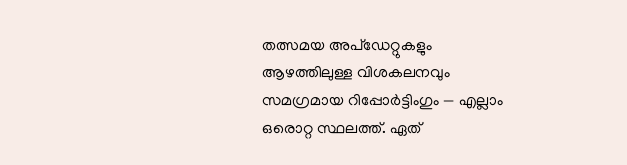തത്സമയ അപ്‌ഡേറ്റുകളും ആഴത്തിലുള്ള വിശകലനവും സമഗ്രമായ റിപ്പോർട്ടിംഗും — എല്ലാം ഒരൊറ്റ സ്ഥലത്ത്. ഏത്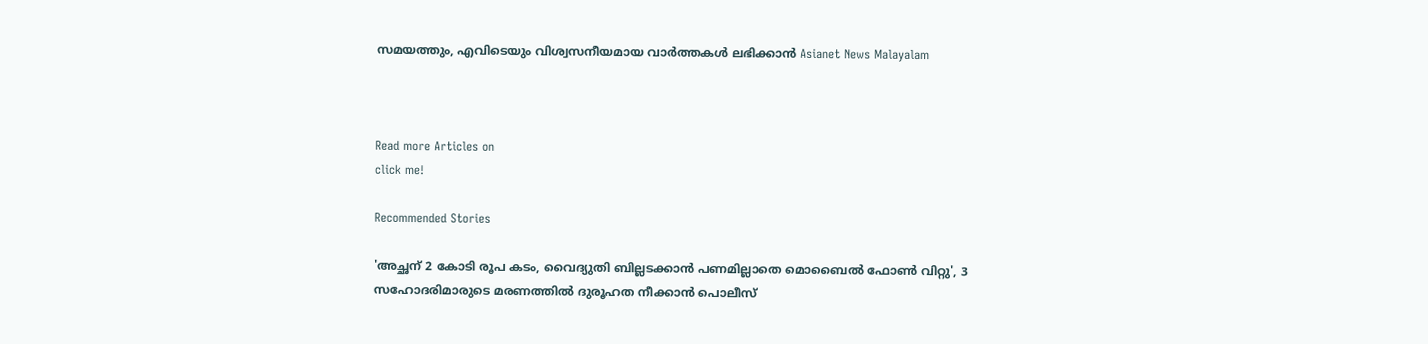സമയത്തും, എവിടെയും വിശ്വസനീയമായ വാർത്തകൾ ലഭിക്കാൻ Asianet News Malayalam



Read more Articles on
click me!

Recommended Stories

'അച്ഛന് 2 കോടി രൂപ കടം, വൈദ്യുതി ബില്ലടക്കാൻ പണമില്ലാതെ മൊബൈൽ ഫോൺ വിറ്റു', 3 സഹോദരിമാരുടെ മരണത്തിൽ ദുരൂഹത നീക്കാൻ പൊലീസ്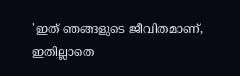'ഇത് ഞങ്ങളുടെ ജീവിതമാണ്, ഇതില്ലാതെ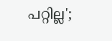പറ്റില്ല';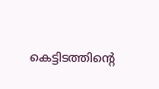കെട്ടിടത്തിന്റെ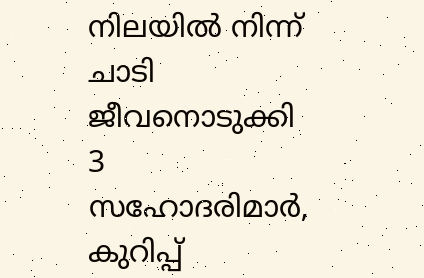നിലയിൽ നിന്ന് ചാടി ജീവനൊടുക്കി 3 സഹോദരിമാർ, കുറിപ്പ്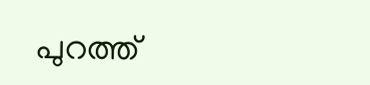പുറത്ത്